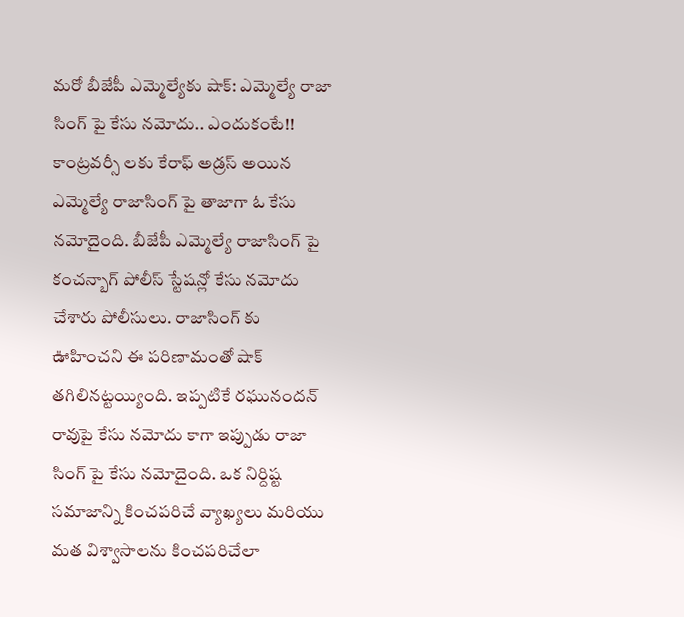మరో బీజేపీ ఎమ్మెల్యేకు షాక్: ఎమ్మెల్యే రాజా సింగ్ పై కేసు నమోదు.. ఎందుకంటే!!
కాంట్రవర్సీ లకు కేరాఫ్ అడ్రస్ అయిన ఎమ్మెల్యే రాజాసింగ్ పై తాజాగా ఓ కేసు నమోదైంది. బీజేపీ ఎమ్మెల్యే రాజాసింగ్ పై కంచన్బాగ్ పోలీస్ స్టేషన్లో కేసు నమోదు చేశారు పోలీసులు. రాజాసింగ్ కు ఊహించని ఈ పరిణామంతో షాక్ తగిలినట్టయ్యింది. ఇప్పటికే రఘునందన్ రావుపై కేసు నమోదు కాగా ఇప్పుడు రాజా సింగ్ పై కేసు నమోదైంది. ఒక నిర్దిష్ట సమాజాన్ని కించపరిచే వ్యాఖ్యలు మరియు మత విశ్వాసాలను కించపరిచేలా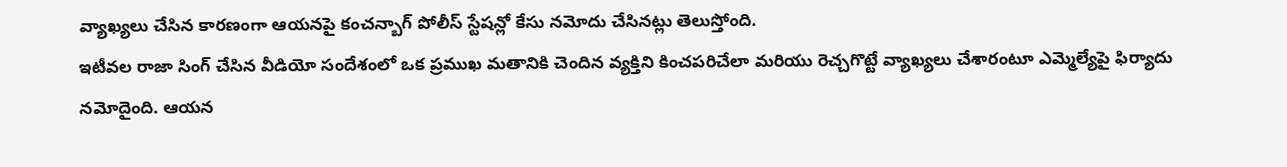వ్యాఖ్యలు చేసిన కారణంగా ఆయనపై కంచన్బాగ్ పోలీస్ స్టేషన్లో కేసు నమోదు చేసినట్లు తెలుస్తోంది.
ఇటీవల రాజా సింగ్ చేసిన వీడియో సందేశంలో ఒక ప్రముఖ మతానికి చెందిన వ్యక్తిని కించపరిచేలా మరియు రెచ్చగొట్టే వ్యాఖ్యలు చేశారంటూ ఎమ్మెల్యేపై ఫిర్యాదు నమోదైంది. ఆయన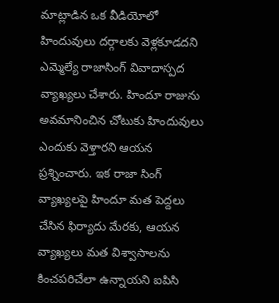మాట్లాడిన ఒక వీడియోలో హిందువులు దర్గాలకు వెళ్లకూడదని ఎమ్మెల్యే రాజాసింగ్ వివాదాస్పద వ్యాఖ్యలు చేశారు. హిందూ రాజును అవమానించిన చోటుకు హిందువులు ఎందుకు వెళ్తారని ఆయన ప్రశ్నించారు. ఇక రాజా సింగ్ వ్యాఖ్యలపై హిందూ మత పెద్దలు చేసిన ఫిర్యాదు మేరకు, ఆయన వ్యాఖ్యలు మత విశ్వాసాలను కించపరిచేలా ఉన్నాయని ఐపిసి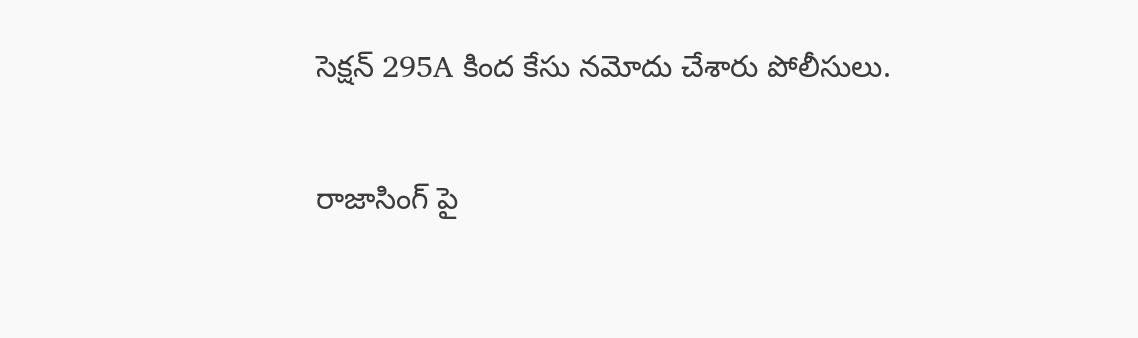సెక్షన్ 295A కింద కేసు నమోదు చేశారు పోలీసులు.

రాజాసింగ్ పై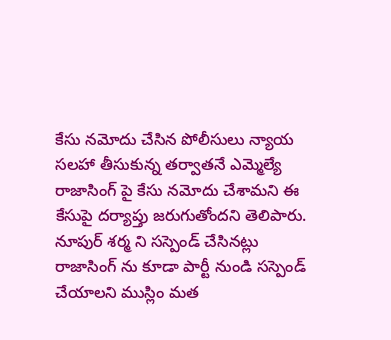కేసు నమోదు చేసిన పోలీసులు న్యాయ సలహా తీసుకున్న తర్వాతనే ఎమ్మెల్యే రాజాసింగ్ పై కేసు నమోదు చేశామని ఈ కేసుపై దర్యాప్తు జరుగుతోందని తెలిపారు. నూపుర్ శర్మ ని సస్పెండ్ చేసినట్లు రాజాసింగ్ ను కూడా పార్టీ నుండి సస్పెండ్ చేయాలని ముస్లిం మత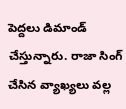పెద్దలు డిమాండ్ చేస్తున్నారు. రాజా సింగ్ చేసిన వ్యాఖ్యలు వల్ల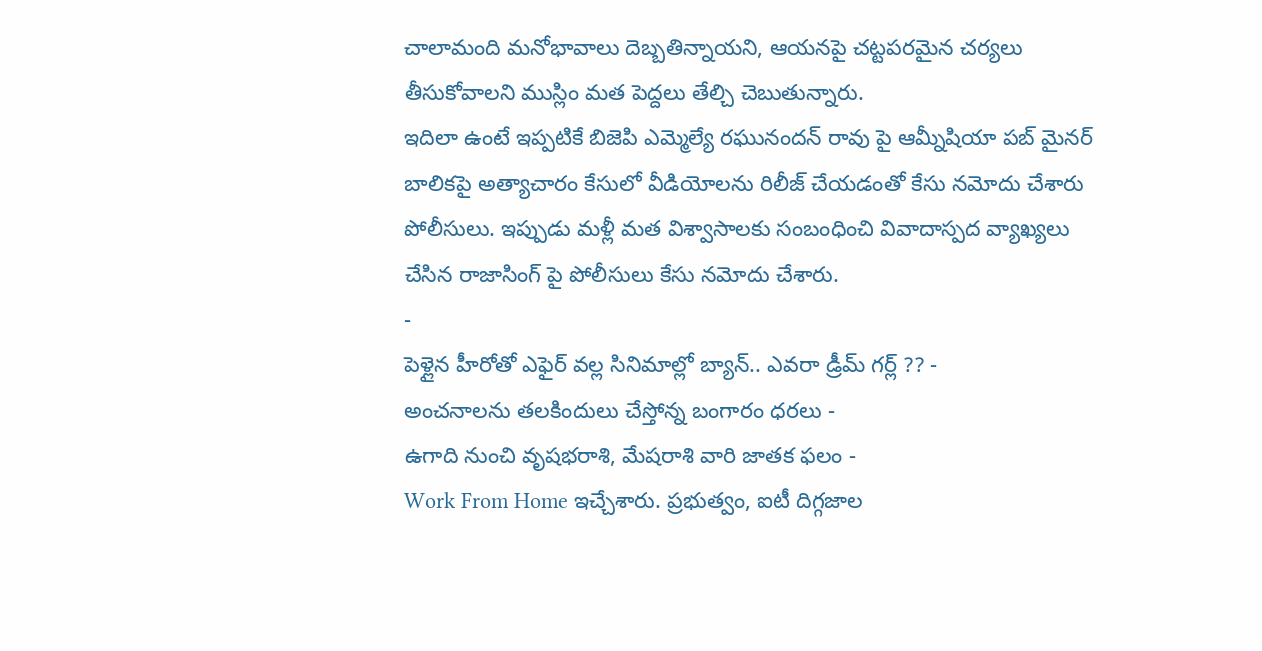చాలామంది మనోభావాలు దెబ్బతిన్నాయని, ఆయనపై చట్టపరమైన చర్యలు తీసుకోవాలని ముస్లిం మత పెద్దలు తేల్చి చెబుతున్నారు.
ఇదిలా ఉంటే ఇప్పటికే బిజెపి ఎమ్మెల్యే రఘునందన్ రావు పై ఆమ్నీషియా పబ్ మైనర్ బాలికపై అత్యాచారం కేసులో వీడియోలను రిలీజ్ చేయడంతో కేసు నమోదు చేశారు పోలీసులు. ఇప్పుడు మళ్లీ మత విశ్వాసాలకు సంబంధించి వివాదాస్పద వ్యాఖ్యలు చేసిన రాజాసింగ్ పై పోలీసులు కేసు నమోదు చేశారు.
-
పెళ్లైన హీరోతో ఎఫైర్ వల్ల సినిమాల్లో బ్యాన్.. ఎవరా డ్రీమ్ గర్ల్ ?? -
అంచనాలను తలకిందులు చేస్తోన్న బంగారం ధరలు -
ఉగాది నుంచి వృషభరాశి, మేషరాశి వారి జాతక ఫలం -
Work From Home ఇచ్చేశారు. ప్రభుత్వం, ఐటీ దిగ్గజాల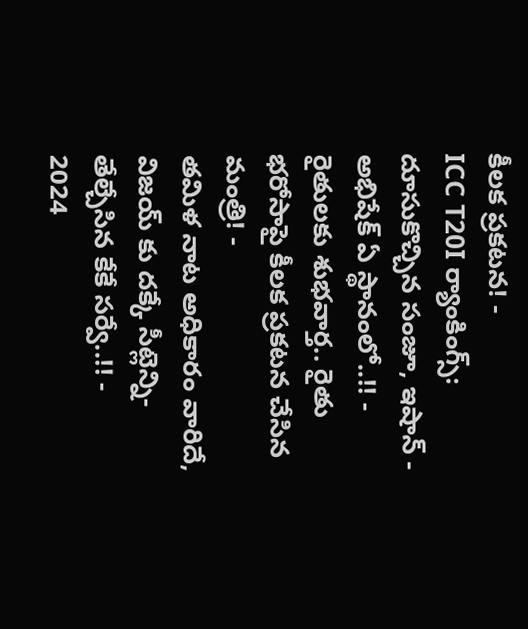కీలక ప్రకటన! -
ICC T20I ర్యాంకింగ్స్: దూసుకొచ్చిన సంజూ, ఇషాన్ - అభిషేక్ ఏ స్థానంలో..!! -
రైతులకు శుభవార్త.. రైతు భరోసాపై కీలక ప్రకటన చేసిన మంత్రి! -
తమిళ నాట అధికారం వారిదే, విజయ్ కు దక్కే సీట్లెన్ని- తేల్చేసిన కేకే సర్వే..!! -
2024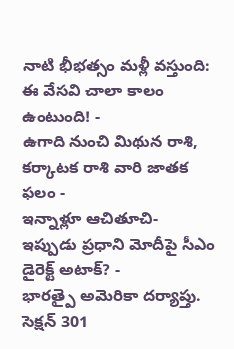నాటి భీభత్సం మళ్లీ వస్తుంది: ఈ వేసవి చాలా కాలం ఉంటుంది! -
ఉగాది నుంచి మిథున రాశి, కర్కాటక రాశి వారి జాతక ఫలం -
ఇన్నాళ్లూ ఆచితూచి- ఇప్పుడు ప్రధాని మోదీపై సీఎం డైరెక్ట్ అటాక్? -
భారత్పై అమెరికా దర్యాప్తు. సెక్షన్ 301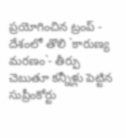ప్రయోగించిన ట్రంప్ -
దేశంలో తొలి `కారుణ్య మరణం`- తీర్పు చెబుతూ కన్నీళ్లు పెట్టిన సుప్రీంకోర్టు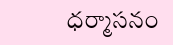ధర్మాసనం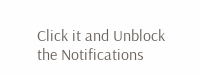Click it and Unblock the Notifications